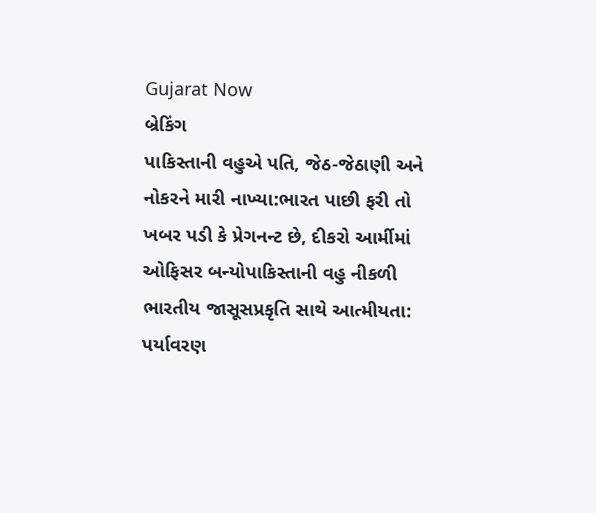Gujarat Now
બ્રેકિંગ
પાકિસ્તાની વહુએ પતિ, જેઠ-જેઠાણી અને નોકરને મારી નાખ્યા:ભારત પાછી ફરી તો ખબર પડી કે પ્રેગનન્ટ છે, દીકરો આર્મીમાં ઓફિસર બન્યોપાકિસ્તાની વહુ નીકળી ભારતીય જાસૂસપ્રકૃતિ સાથે આત્મીયતા: પર્યાવરણ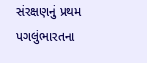સંરક્ષણનું પ્રથમ પગલુંભારતના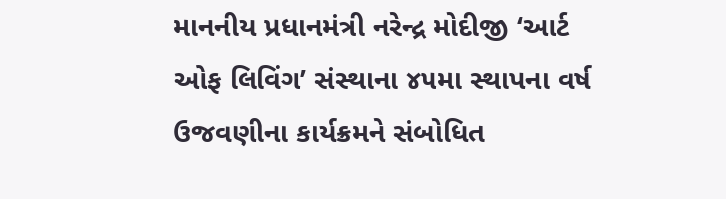માનનીય પ્રધાનમંત્રી નરેન્દ્ર મોદીજી ‘આર્ટ ઓફ લિવિંગ’ સંસ્થાના ૪૫મા સ્થાપના વર્ષ ઉજવણીના કાર્યક્રમને સંબોધિત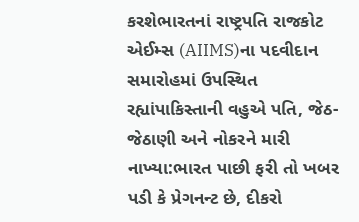કરશેભારતનાં રાષ્ટ્રપતિ રાજકોટ એઈમ્સ (AIIMS)ના પદવીદાન સમારોહમાં ઉપસ્થિત રહ્યાંપાકિસ્તાની વહુએ પતિ, જેઠ-જેઠાણી અને નોકરને મારી નાખ્યા:ભારત પાછી ફરી તો ખબર પડી કે પ્રેગનન્ટ છે, દીકરો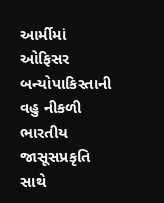આર્મીમાં ઓફિસર બન્યોપાકિસ્તાની વહુ નીકળી ભારતીય જાસૂસપ્રકૃતિ સાથે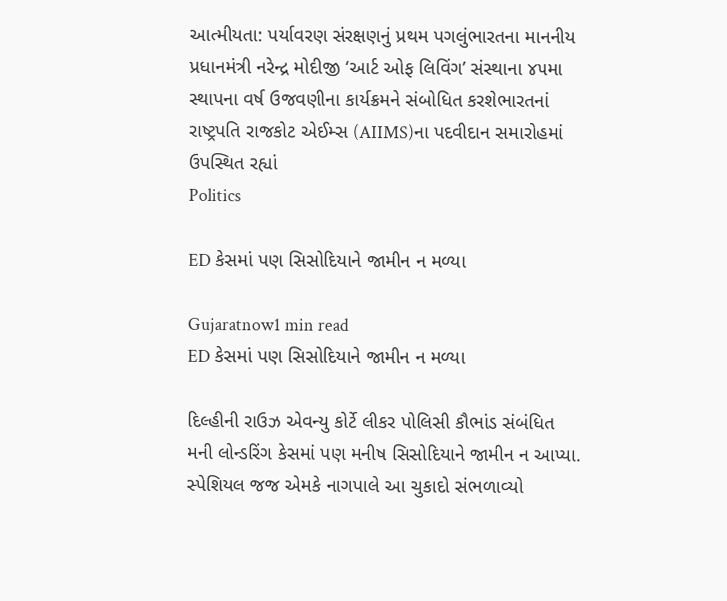આત્મીયતા: પર્યાવરણ સંરક્ષણનું પ્રથમ પગલુંભારતના માનનીય પ્રધાનમંત્રી નરેન્દ્ર મોદીજી ‘આર્ટ ઓફ લિવિંગ’ સંસ્થાના ૪૫મા સ્થાપના વર્ષ ઉજવણીના કાર્યક્રમને સંબોધિત કરશેભારતનાં રાષ્ટ્રપતિ રાજકોટ એઈમ્સ (AIIMS)ના પદવીદાન સમારોહમાં ઉપસ્થિત રહ્યાં
Politics

ED કેસમાં પણ સિસોદિયાને જામીન ન મળ્યા

Gujaratnow1 min read
ED કેસમાં પણ સિસોદિયાને જામીન ન મળ્યા

દિલ્હીની રાઉઝ એવન્યુ કોર્ટે લીકર પોલિસી કૌભાંડ સંબંધિત મની લોન્ડરિંગ કેસમાં પણ મનીષ સિસોદિયાને જામીન ન આપ્યા. સ્પેશિયલ જજ એમકે નાગપાલે આ ચુકાદો સંભળાવ્યો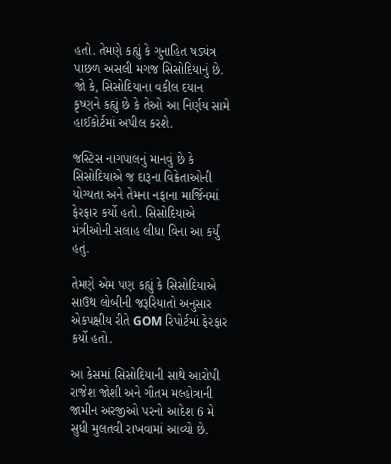હતો. તેમણે કહ્યું કે ગુનાહિત ષડ્યંત્ર પાછળ અસલી મગજ સિસોદિયાનું છે. જો કે, સિસોદિયાના વકીલ દયાન કૃષ્ણને કહ્યું છે કે તેઓ આ નિર્ણય સામે હાઈકોર્ટમાં અપીલ કરશે.

જસ્ટિસ નાગપાલનું માનવું છે કે સિસોદિયાએ જ દારૂના વિક્રેતાઓની યોગ્યતા અને તેમના નફાના માર્જિનમાં ફેરફાર કર્યો હતો. સિસોદિયાએ મંત્રીઓની સલાહ લીધા વિના આ કર્યું હતું.

તેમણે એમ પણ કહ્યું કે સિસોદિયાએ સાઉથ લોબીની જરૂરિયાતો અનુસાર એકપક્ષીય રીતે GOM રિપોર્ટમાં ફેરફાર કર્યો હતો.

આ કેસમાં સિસોદિયાની સાથે આરોપી રાજેશ જોશી અને ગૌતમ મલ્હોત્રાની જામીન અરજીઓ પરનો આદેશ 6 મે સુધી મુલતવી રાખવામાં આવ્યો છે.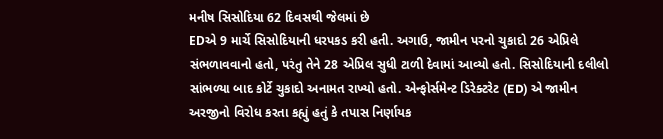મનીષ સિસોદિયા 62 દિવસથી જેલમાં છે
EDએ 9 માર્ચે સિસોદિયાની ધરપકડ કરી હતી. અગાઉ, જામીન પરનો ચુકાદો 26 એપ્રિલે સંભળાવવાનો હતો, પરંતુ તેને 28 એપ્રિલ સુધી ટાળી દેવામાં આવ્યો હતો. સિસોદિયાની દલીલો સાંભળ્યા બાદ કોર્ટે ચુકાદો અનામત રાખ્યો હતો. એન્ફોર્સમેન્ટ ડિરેક્ટરેટ (ED) એ જામીન અરજીનો વિરોધ કરતા કહ્યું હતું કે તપાસ નિર્ણાયક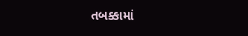તબક્કામાં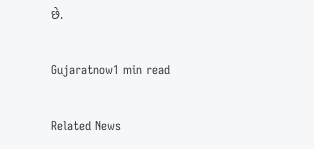છે.

Gujaratnow1 min read

Related News